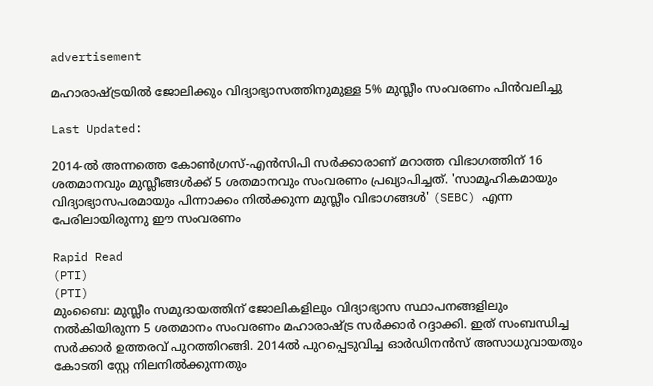advertisement

മഹാരാഷ്ട്രയിൽ ജോലിക്കും വിദ്യാഭ്യാസത്തിനുമുള്ള 5% മുസ്ലീം സംവരണം പിൻവലിച്ചു

Last Updated:

2014-ൽ അന്നത്തെ കോൺഗ്രസ്-എൻസിപി സർക്കാരാണ് മറാത്ത വിഭാഗത്തിന് 16 ശതമാനവും മുസ്ലീങ്ങൾക്ക് 5 ശതമാനവും സംവരണം പ്രഖ്യാപിച്ചത്. 'സാമൂഹികമായും വിദ്യാഭ്യാസപരമായും പിന്നാക്കം നിൽക്കുന്ന മുസ്ലീം വിഭാഗങ്ങൾ' (SEBC) എന്ന പേരിലായിരുന്നു ഈ സംവരണം

Rapid Read
(PTI)
(PTI)
മുംബൈ: മുസ്ലീം സമുദായത്തിന് ജോലികളിലും വിദ്യാഭ്യാസ സ്ഥാപനങ്ങളിലും നൽകിയിരുന്ന 5 ശതമാനം സംവരണം മഹാരാഷ്ട്ര സർക്കാർ റദ്ദാക്കി. ഇത് സംബന്ധിച്ച സർക്കാർ ഉത്തരവ് പുറത്തിറങ്ങി. 2014ൽ പുറപ്പെടുവിച്ച ഓർഡിനൻസ് അസാധുവായതും കോടതി സ്റ്റേ നിലനിൽക്കുന്നതും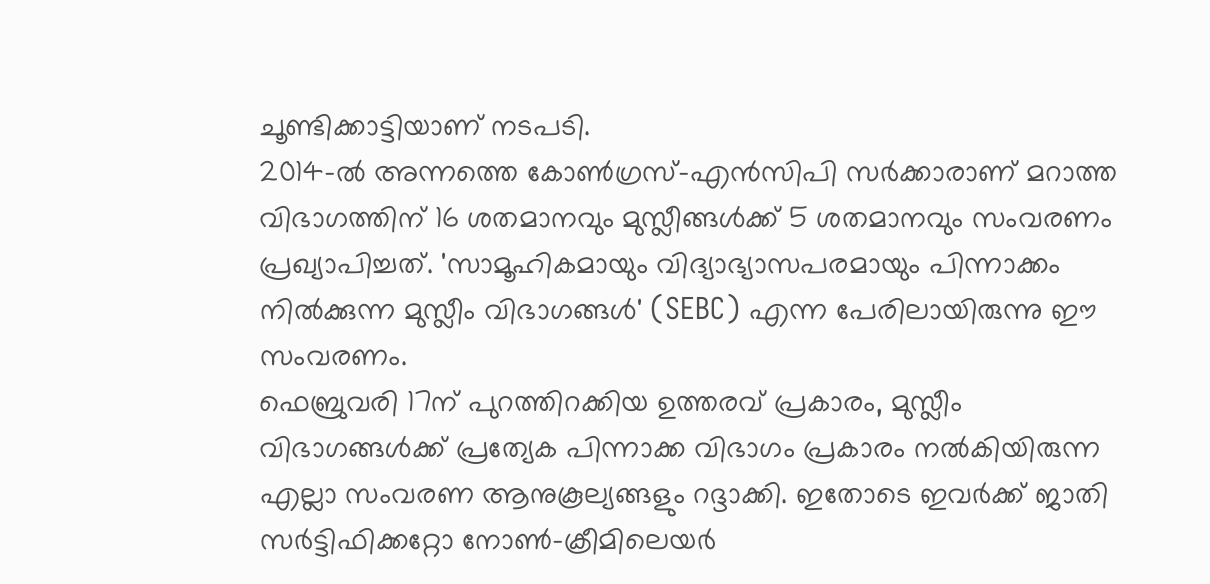ചൂണ്ടിക്കാട്ടിയാണ് നടപടി.
2014-ൽ അന്നത്തെ കോൺഗ്രസ്-എൻസിപി സർക്കാരാണ് മറാത്ത വിഭാഗത്തിന് 16 ശതമാനവും മുസ്ലീങ്ങൾക്ക് 5 ശതമാനവും സംവരണം പ്രഖ്യാപിച്ചത്. 'സാമൂഹികമായും വിദ്യാഭ്യാസപരമായും പിന്നാക്കം നിൽക്കുന്ന മുസ്ലീം വിഭാഗങ്ങൾ' (SEBC) എന്ന പേരിലായിരുന്നു ഈ സംവരണം.
ഫെബ്രുവരി 17ന് പുറത്തിറക്കിയ ഉത്തരവ് പ്രകാരം, മുസ്ലീം വിഭാഗങ്ങൾക്ക് പ്രത്യേക പിന്നാക്ക വിഭാഗം പ്രകാരം നൽകിയിരുന്ന എല്ലാ സംവരണ ആനുകൂല്യങ്ങളും റദ്ദാക്കി. ഇതോടെ ഇവർക്ക് ജാതി സർട്ടിഫിക്കറ്റോ നോൺ-ക്രീമിലെയർ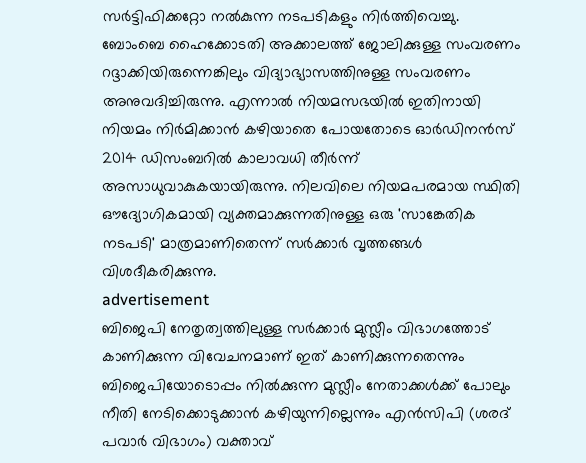സർട്ടിഫിക്കറ്റോ നൽകുന്ന നടപടികളും നിർത്തിവെച്ചു.
ബോംബെ ഹൈക്കോടതി അക്കാലത്ത് ജോലിക്കുള്ള സംവരണം റദ്ദാക്കിയിരുന്നെങ്കിലും വിദ്യാഭ്യാസത്തിനുള്ള സംവരണം അനുവദിച്ചിരുന്നു. എന്നാൽ നിയമസഭയിൽ ഇതിനായി നിയമം നിർമിക്കാൻ കഴിയാതെ പോയതോടെ ഓർഡിനൻസ് 2014 ഡിസംബറിൽ കാലാവധി തീർന്ന് അസാധുവാകുകയായിരുന്നു. നിലവിലെ നിയമപരമായ സ്ഥിതി ഔദ്യോഗികമായി വ്യക്തമാക്കുന്നതിനുള്ള ഒരു 'സാങ്കേതിക നടപടി' മാത്രമാണിതെന്ന് സർക്കാർ വൃത്തങ്ങൾ വിശദീകരിക്കുന്നു.
advertisement
ബിജെപി നേതൃത്വത്തിലുള്ള സർക്കാർ മുസ്ലീം വിഭാഗത്തോട് കാണിക്കുന്ന വിവേചനമാണ് ഇത് കാണിക്കുന്നതെന്നും ബിജെപിയോടൊപ്പം നിൽക്കുന്ന മുസ്ലീം നേതാക്കൾക്ക് പോലും നീതി നേടിക്കൊടുക്കാൻ കഴിയുന്നില്ലെന്നും എൻസിപി (ശരദ് പവാർ വിഭാഗം) വക്താവ്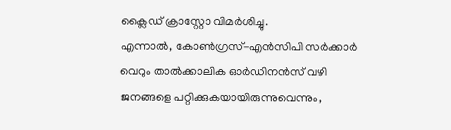ക്ലൈഡ് ക്രാസ്റ്റോ വിമർശിച്ചു.
എന്നാല്‍, കോൺഗ്രസ്-എൻസിപി സർക്കാർ വെറും താൽക്കാലിക ഓർഡിനൻസ് വഴി ജനങ്ങളെ പറ്റിക്കുകയായിരുന്നുവെന്നും,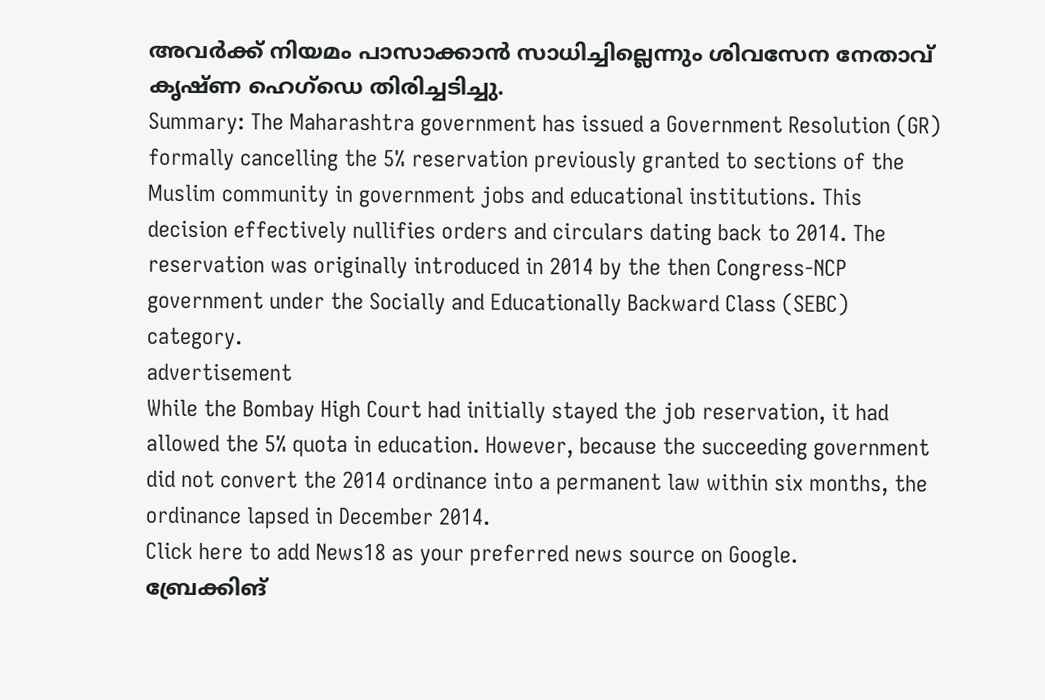അവർക്ക് നിയമം പാസാക്കാൻ സാധിച്ചില്ലെന്നും ശിവസേന നേതാവ് കൃഷ്ണ ഹെഗ്‌ഡെ തിരിച്ചടിച്ചു.
Summary: The Maharashtra government has issued a Government Resolution (GR) formally cancelling the 5% reservation previously granted to sections of the Muslim community in government jobs and educational institutions. This decision effectively nullifies orders and circulars dating back to 2014. The reservation was originally introduced in 2014 by the then Congress-NCP government under the Socially and Educationally Backward Class (SEBC) category.
advertisement
While the Bombay High Court had initially stayed the job reservation, it had allowed the 5% quota in education. However, because the succeeding government did not convert the 2014 ordinance into a permanent law within six months, the ordinance lapsed in December 2014.
Click here to add News18 as your preferred news source on Google.
ബ്രേക്കിങ്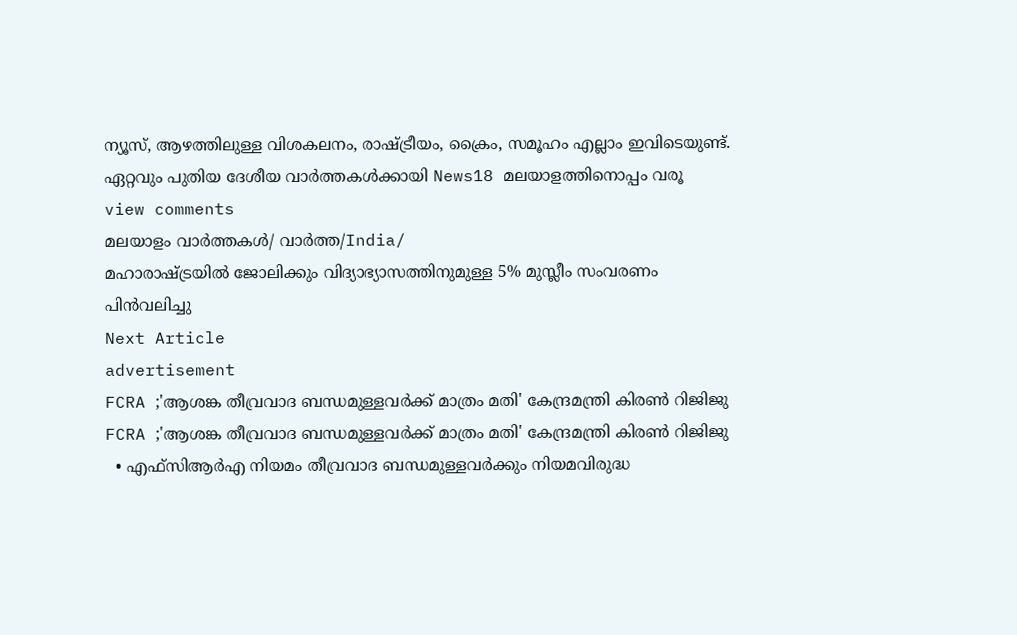ന്യൂസ്, ആഴത്തിലുള്ള വിശകലനം, രാഷ്ട്രീയം, ക്രൈം, സമൂഹം എല്ലാം ഇവിടെയുണ്ട്. ഏറ്റവും പുതിയ ദേശീയ വാർത്തകൾക്കായി News18 മലയാളത്തിനൊപ്പം വരൂ
view comments
മലയാളം വാർത്തകൾ/ വാർത്ത/India/
മഹാരാഷ്ട്രയിൽ ജോലിക്കും വിദ്യാഭ്യാസത്തിനുമുള്ള 5% മുസ്ലീം സംവരണം പിൻവലിച്ചു
Next Article
advertisement
FCRA ;'ആശങ്ക തീവ്രവാദ ബന്ധമുള്ളവർക്ക് മാത്രം മതി' കേന്ദ്രമന്ത്രി കിരണ്‍ റിജിജു
FCRA ;'ആശങ്ക തീവ്രവാദ ബന്ധമുള്ളവർക്ക് മാത്രം മതി' കേന്ദ്രമന്ത്രി കിരണ്‍ റിജിജു
  • എഫ്‌സിആർഎ നിയമം തീവ്രവാദ ബന്ധമുള്ളവർക്കും നിയമവിരുദ്ധ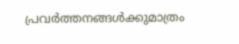പ്രവർത്തനങ്ങൾക്കുമാത്രം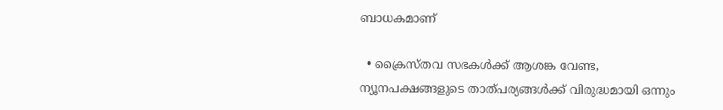ബാധകമാണ്

  • ക്രൈസ്തവ സഭകൾക്ക് ആശങ്ക വേണ്ട, ന്യൂനപക്ഷങ്ങളുടെ താത്പര്യങ്ങൾക്ക് വിരുദ്ധമായി ഒന്നും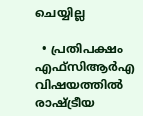ചെയ്യില്ല

  • പ്രതിപക്ഷം എഫ്‌സിആർഎ വിഷയത്തിൽ രാഷ്ട്രീയ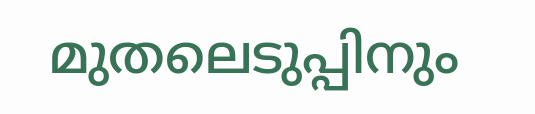മുതലെടുപ്പിനും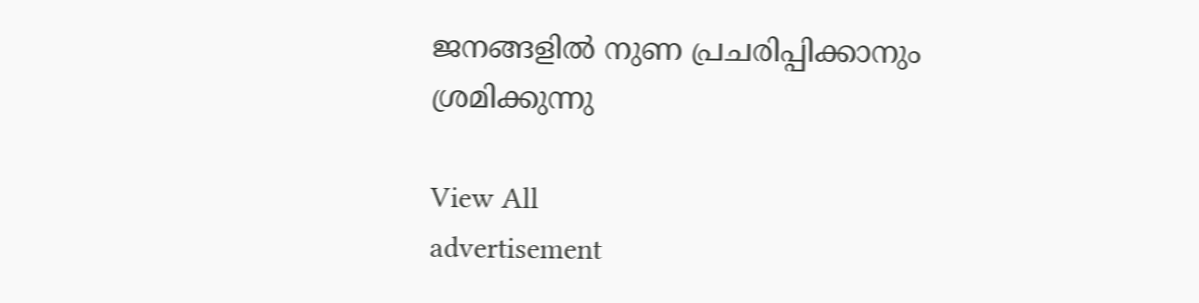ജനങ്ങളിൽ നുണ പ്രചരിപ്പിക്കാനും ശ്രമിക്കുന്നു

View All
advertisement